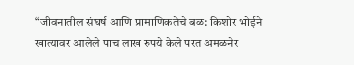“जीवनातील संघर्ष आणि प्रामाणिकतेचे बळ: किशोर भोईने खात्यावर आलेले पाच लाख रुपये केले परत अमळनेर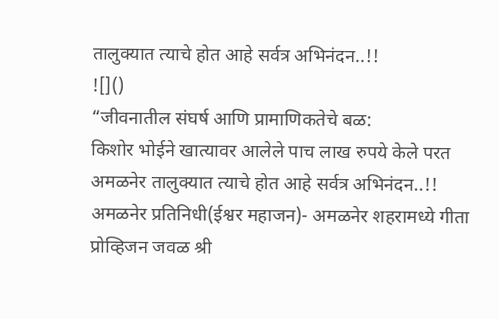तालुक्यात त्याचे होत आहे सर्वत्र अभिनंदन..!!
![]()
“जीवनातील संघर्ष आणि प्रामाणिकतेचे बळ:
किशोर भोईने खात्यावर आलेले पाच लाख रुपये केले परत
अमळनेर तालुक्यात त्याचे होत आहे सर्वत्र अभिनंदन..!!
अमळनेर प्रतिनिधी(ईश्वर महाजन)- अमळनेर शहरामध्ये गीता प्रोव्हिजन जवळ श्री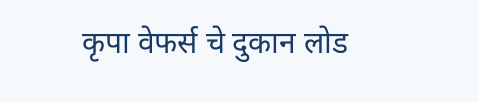कृपा वेफर्स चे दुकान लोड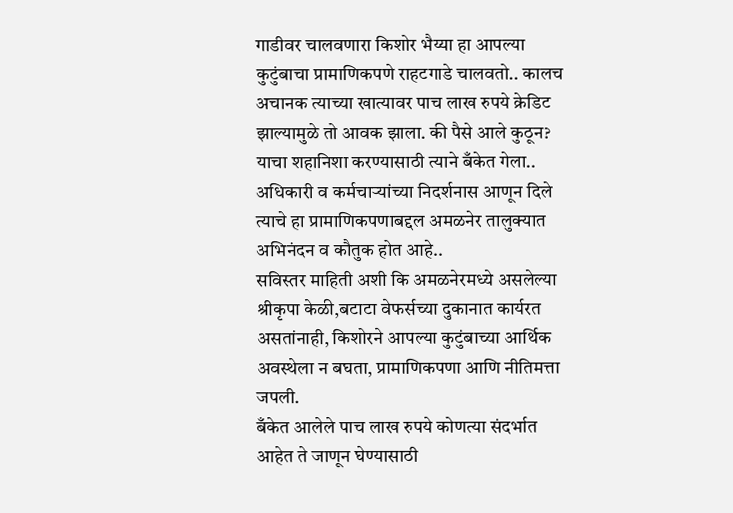गाडीवर चालवणारा किशोर भैय्या हा आपल्या कुटुंबाचा प्रामाणिकपणे राहटगाडे चालवतो.. कालच अचानक त्याच्या खात्यावर पाच लाख रुपये क्रेडिट झाल्यामुळे तो आवक झाला. की पैसे आले कुठून? याचा शहानिशा करण्यासाठी त्याने बँकेत गेला.. अधिकारी व कर्मचाऱ्यांच्या निदर्शनास आणून दिले त्याचे हा प्रामाणिकपणाबद्दल अमळनेर तालुक्यात अभिनंदन व कौतुक होत आहे..
सविस्तर माहिती अशी कि अमळनेरमध्ये असलेल्या श्रीकृपा केळी,बटाटा वेफर्सच्या दुकानात कार्यरत असतांनाही, किशोरने आपल्या कुटुंबाच्या आर्थिक अवस्थेला न बघता, प्रामाणिकपणा आणि नीतिमत्ता जपली.
बँकेत आलेले पाच लाख रुपये कोणत्या संदर्भात आहेत ते जाणून घेण्यासाठी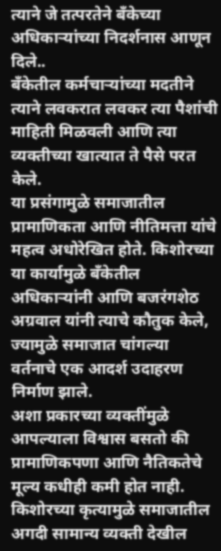त्याने जे तत्परतेने बँकेच्या अधिकाऱ्यांच्या निदर्शनास आणून दिले..
बँकेतील कर्मचाऱ्यांच्या मदतीने त्याने लवकरात लवकर त्या पैशांची माहिती मिळवली आणि त्या व्यक्तीच्या खात्यात ते पैसे परत केले.
या प्रसंगामुळे समाजातील प्रामाणिकता आणि नीतिमत्ता यांचे महत्व अधोरेखित होते. किशोरच्या या कार्यामुळे बँकेतील अधिकाऱ्यांनी आणि बजरंगशेठ अग्रवाल यांनी त्याचे कौतुक केले, ज्यामुळे समाजात चांगल्या वर्तनाचे एक आदर्श उदाहरण निर्माण झाले.
अशा प्रकारच्या व्यक्तींमुळे आपल्याला विश्वास बसतो की प्रामाणिकपणा आणि नैतिकतेचे मूल्य कधीही कमी होत नाही. किशोरच्या कृत्यामुळे समाजातील अगदी सामान्य व्यक्ती देखील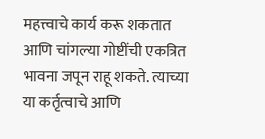महत्त्वाचे कार्य करू शकतात आणि चांगल्या गोष्टींची एकत्रित भावना जपून राहू शकते. त्याच्या या कर्तृत्वाचे आणि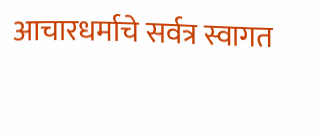आचारधर्माचे सर्वत्र स्वागत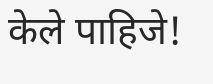केले पाहिजे!